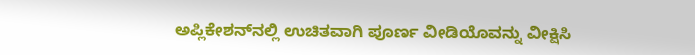ಅಪ್ಲಿಕೇಶನ್‌ನಲ್ಲಿ ಉಚಿತವಾಗಿ ಪೂರ್ಣ ವೀಡಿಯೊವನ್ನು ವೀಕ್ಷಿಸಿ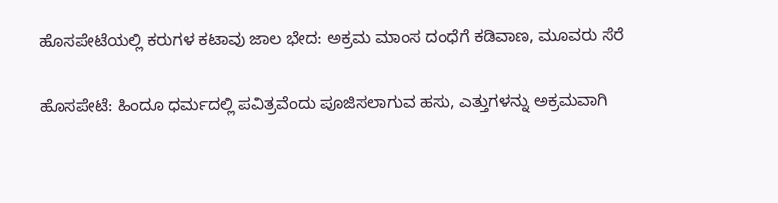ಹೊಸಪೇಟೆಯಲ್ಲಿ ಕರುಗಳ ಕಟಾವು ಜಾಲ ಭೇದ: ಅಕ್ರಮ ಮಾಂಸ ದಂಧೆಗೆ ಕಡಿವಾಣ, ಮೂವರು ಸೆರೆ

ಹೊಸಪೇಟೆ: ಹಿಂದೂ ಧರ್ಮದಲ್ಲಿ ಪವಿತ್ರವೆಂದು ಪೂಜಿಸಲಾಗುವ ಹಸು, ಎತ್ತುಗಳನ್ನು ಅಕ್ರಮವಾಗಿ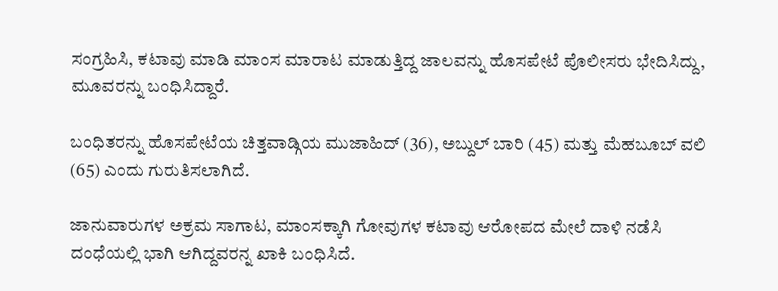ಸಂಗ್ರಹಿಸಿ, ಕಟಾವು ಮಾಡಿ ಮಾಂಸ ಮಾರಾಟ ಮಾಡುತ್ತಿದ್ದ ಜಾಲವನ್ನು ಹೊಸಪೇಟೆ ಪೊಲೀಸರು ಭೇದಿಸಿದ್ದು, ಮೂವರನ್ನು ಬಂಧಿಸಿದ್ದಾರೆ.

ಬಂಧಿತರನ್ನು ಹೊಸಪೇಟೆಯ ಚಿತ್ತವಾಡ್ಗಿಯ ಮುಜಾಹಿದ್ (36), ಅಬ್ದುಲ್ ಬಾರಿ (45) ಮತ್ತು ಮೆಹಬೂಬ್ ವಲಿ (65) ಎಂದು ಗುರುತಿಸಲಾಗಿದೆ.

ಜಾನುವಾರುಗಳ ಅಕ್ರಮ ಸಾಗಾಟ, ಮಾಂಸಕ್ಕಾಗಿ ಗೋವುಗಳ ಕಟಾವು ಆರೋಪದ ಮೇಲೆ ದಾಳಿ ನಡೆಸಿ ದಂಧೆಯಲ್ಲಿ ಭಾಗಿ ಆಗಿದ್ದವರನ್ನ ಖಾಕಿ ಬಂಧಿಸಿದೆ.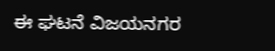ಈ ಘಟನೆ ವಿಜಯನಗರ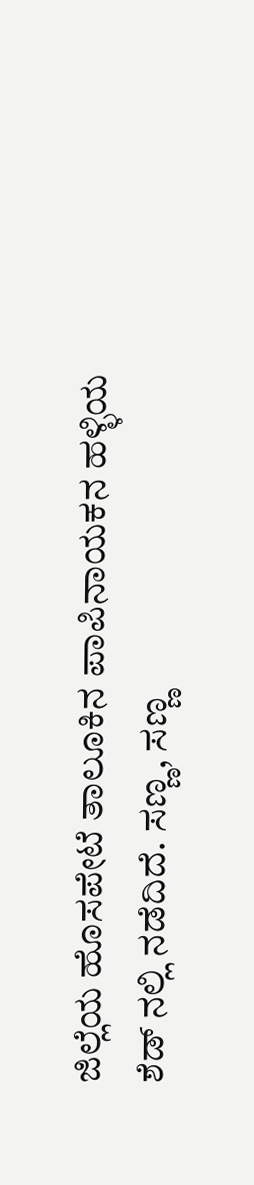ಜಿಲ್ಲೆಯ ಹೊಸಪೇಟೆ ತಾಲೂಕಿನ ಪಾಪಿನಾಯಕನ ಹಳ್ಳಿಯ ಶೆಡ್ ನಲ್ಲಿ ನಡೆದಿದೆ. ಸಣ್ಣ, ಸಣ್ಣ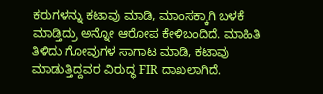ಕರುಗಳನ್ನು ಕಟಾವು ಮಾಡಿ, ಮಾಂಸಕ್ಕಾಗಿ ಬಳಕೆ ಮಾಡ್ತಿದ್ರು ಅನ್ನೋ ಆರೋಪ ಕೇಳಿಬಂದಿದೆ. ಮಾಹಿತಿ ತಿಳಿದು ಗೋವುಗಳ ಸಾಗಾಟ ಮಾಡಿ, ಕಟಾವು ಮಾಡುತ್ತಿದ್ದವರ ವಿರುದ್ಧ FIR ದಾಖಲಾಗಿದೆ.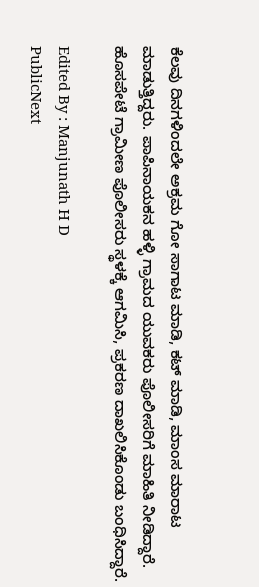ಕೆಲವು ದಿನಗಳಿಂದಲೇ ಅಕ್ರಮ ಗೋ ಸಾಗಾಟ ಮಾಡಿ, ಕಟ್ ಮಾಡಿ, ಮಾಂಸ ಮಾರಾಟ ಮಾಡುತ್ತಿದ್ದರು. ಪಾಪಿನಾಯಕನ ಹಳ್ಳಿ ಗ್ರಾಮದ ಯುವಕರು ಪೊಲೀಸರಿಗೆ ಮಾಹಿತಿ ನೀಡಿದ್ದಾರೆ. ಹೊಸಪೇಟೆ ಗ್ರಾಮೀಣ ಪೊಲೀಸರು ಸ್ಥಳಕ್ಕೆ ಆಗಮಿಸಿ, ಪ್ರಕರಣ ದಾಖಲಿಸಿಕೊಂಡು ಬಂಧಿಸಿದ್ದಾರೆ.

Edited By : Manjunath H D
PublicNext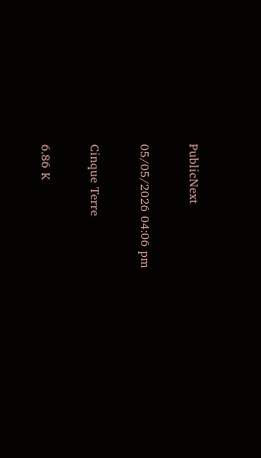PublicNext

05/05/2026 04:06 pm

Cinque Terre

6.86 K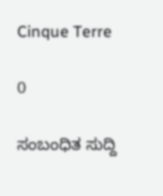Cinque Terre

0

ಸಂಬಂಧಿತ ಸುದ್ದಿ